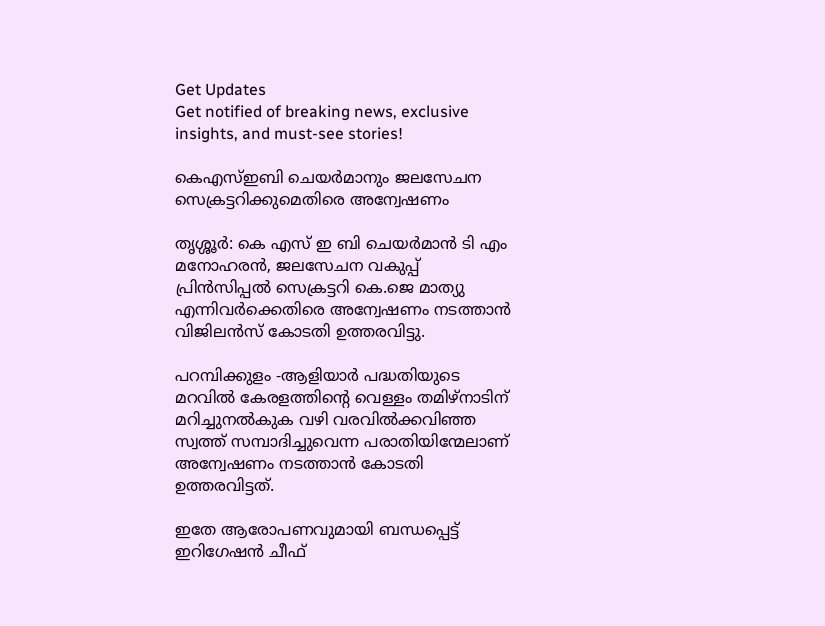Get Updates
Get notified of breaking news, exclusive insights, and must-see stories!

കെഎസ്ഇബി ചെയര്‍മാനും ജലസേചന സെക്രട്ടറിക്കുമെതിരെ അന്വേഷണം

തൃശ്ശൂര്‍: കെ എസ് ഇ ബി ചെയര്‍മാന്‍ ടി എം മനോഹരന്‍, ജലസേചന വകുപ്പ് പ്രിന്‍സിപ്പല്‍ സെക്രട്ടറി കെ.ജെ മാത്യു എന്നിവര്‍ക്കെതിരെ അന്വേഷണം നടത്താന്‍ വിജിലന്‍സ് കോടതി ഉത്തരവിട്ടു.

പറമ്പിക്കുളം -ആളിയാര്‍ പദ്ധതിയുടെ മറവില്‍ കേരളത്തിന്റെ വെള്ളം തമിഴ്നാടിന് മറിച്ചുനല്‍കുക വഴി വരവില്‍ക്കവിഞ്ഞ സ്വത്ത് സമ്പാദിച്ചുവെന്ന പരാതിയിന്മേലാണ് അന്വേഷണം നടത്താന്‍ കോടതി ഉത്തരവിട്ടത്.

ഇതേ ആരോപണവുമായി ബന്ധപ്പെട്ട് ഇറിഗേഷന്‍ ചീഫ്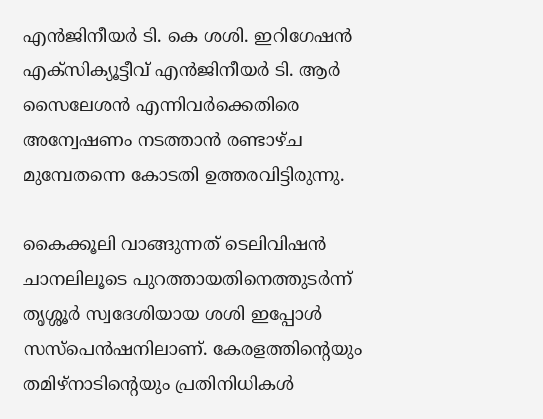എന്‍ജിനീയര്‍ ടി. കെ ശശി. ഇറിഗേഷന്‍ എക്സിക്യൂട്ടീവ് എന്‍ജിനീയര്‍ ടി. ആര്‍ സൈലേശന്‍ എന്നിവര്‍ക്കെതിരെ അന്വേഷണം നടത്താന്‍ രണ്ടാഴ്ച മുമ്പേതന്നെ കോടതി ഉത്തരവിട്ടിരുന്നു.

കൈക്കൂലി വാങ്ങുന്നത് ടെലിവിഷന്‍ ചാനലിലൂടെ പുറത്തായതിനെത്തുടര്‍ന്ന് തൃശ്ശൂര്‍ സ്വദേശിയായ ശശി ഇപ്പോള്‍ സസ്പെന്‍ഷനിലാണ്. കേരളത്തിന്റെയും തമിഴ്നാടിന്റെയും പ്രതിനിധികള്‍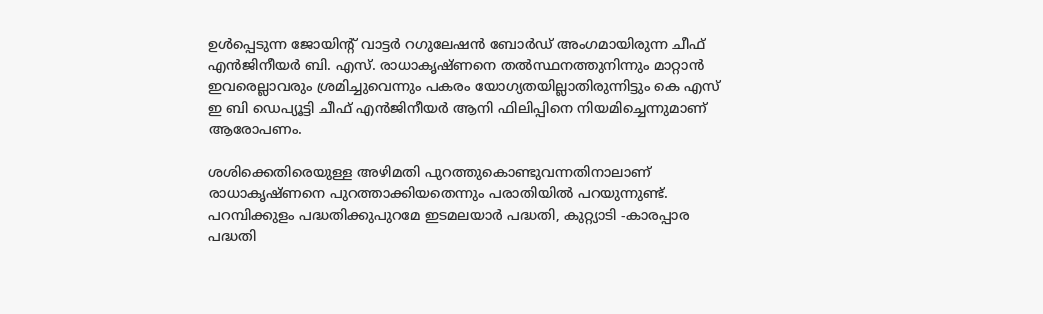ഉള്‍പ്പെടുന്ന ജോയിന്റ് വാട്ടര്‍ റഗുലേഷന്‍ ബോര്‍ഡ് അംഗമായിരുന്ന ചീഫ് എന്‍ജിനീയര്‍ ബി. എസ്. രാധാകൃഷ്ണനെ തല്‍സ്ഥനത്തുനിന്നും മാറ്റാന്‍ ഇവരെല്ലാവരും ശ്രമിച്ചുവെന്നും പകരം യോഗ്യതയില്ലാതിരുന്നിട്ടും കെ എസ് ഇ ബി ഡെപ്യൂട്ടി ചീഫ് എന്‍ജിനീയര്‍ ആനി ഫിലിപ്പിനെ നിയമിച്ചെന്നുമാണ് ആരോപണം.

ശശിക്കെതിരെയുള്ള അഴിമതി പുറത്തുകൊണ്ടുവന്നതിനാലാണ് രാധാകൃഷ്ണനെ പുറത്താക്കിയതെന്നും പരാതിയില്‍ പറയുന്നുണ്ട്. പറമ്പിക്കുളം പദ്ധതിക്കുപുറമേ ഇടമലയാര്‍ പദ്ധതി, കുറ്റ്യാടി -കാരപ്പാര പദ്ധതി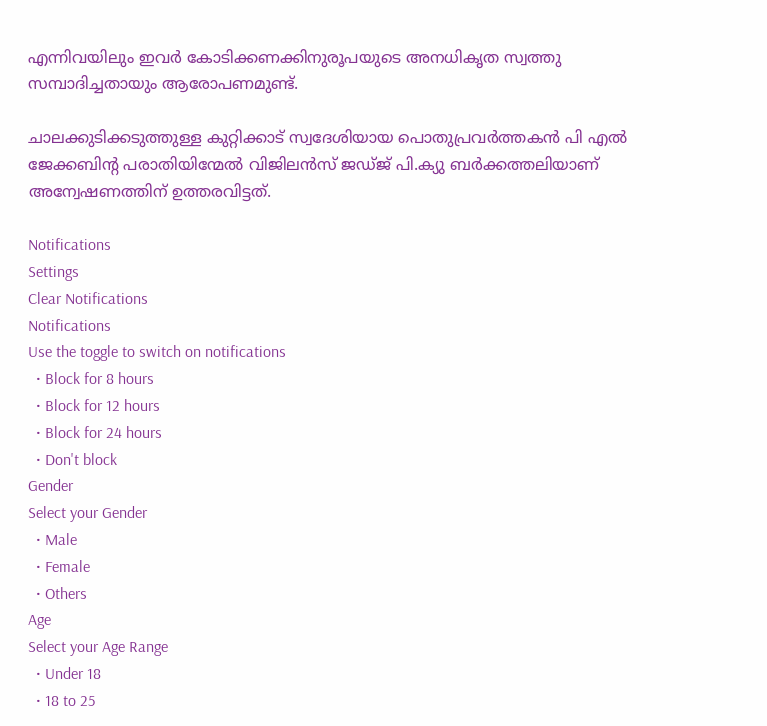എന്നിവയിലും ഇവര്‍ കോടിക്കണക്കിനുരൂപയുടെ അനധികൃത സ്വത്തു സമ്പാദിച്ചതായും ആരോപണമുണ്ട്.

ചാലക്കുടിക്കടുത്തുള്ള കുറ്റിക്കാട് സ്വദേശിയായ പൊതുപ്രവര്‍ത്തകന്‍ പി എല്‍ ജേക്കബിന്റ പരാതിയിന്മേല്‍ വിജിലന്‍സ് ജഡ്ജ് പി.ക്യു ബര്‍ക്കത്തലിയാണ് അന്വേഷണത്തിന് ഉത്തരവിട്ടത്.

Notifications
Settings
Clear Notifications
Notifications
Use the toggle to switch on notifications
  • Block for 8 hours
  • Block for 12 hours
  • Block for 24 hours
  • Don't block
Gender
Select your Gender
  • Male
  • Female
  • Others
Age
Select your Age Range
  • Under 18
  • 18 to 25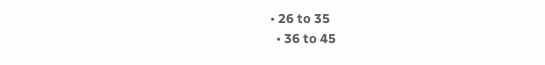• 26 to 35
  • 36 to 45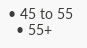• 45 to 55
  • 55+